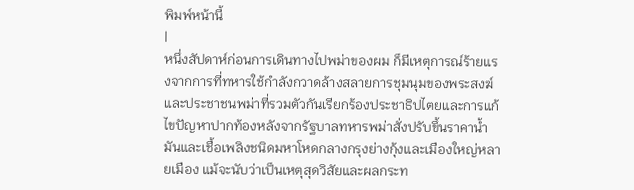พิมพ์หน้านี้
|
หนึ่งสัปดาห์ก่อนการเดินทางไปพม่าของผม ก็มีเหตุการณ์ร้ายแรงจากการที่ทหารใช้กำลังกวาดล้างสลายการชุมนุมของพระสงฆ์และประชาชนพม่าที่รวมตัวกันเรียกร้องประชาธิปไตยและการแก้ไขปัญหาปากท้องหลังจากรัฐบาลทหารพม่าสั่งปรับขึ้นราคาน้ำมันและเชื้อเพลิงชนิดมหาโหดกลางกรุงย่างกุ้งและเมืองใหญ่หลายเมือง แม้จะนับว่าเป็นเหตุสุดวิสัยและผลกระท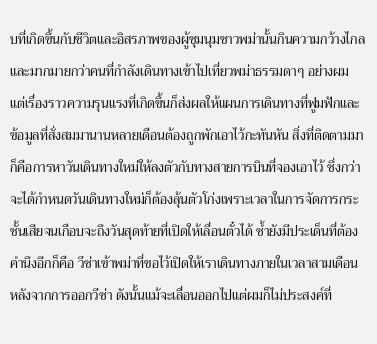บที่เกิดขึ้นกับชีวิตและอิสรภาพของผู้ชุมนุมชาวพม่านั้นกินความกว้างไกลและมากมายกว่าคนที่กำลังเดินทางเข้าไปเที่ยวพม่าธรรมดาๆ อย่างผม แต่เรื่องราวความรุนแรงที่เกิดขึ้นก็ส่งผลให้แผนการเดินทางที่ฟูมฟักและข้อมูลที่สั่งสมมานานหลายเดือนต้องถูกพักเอาไว้กะทันหัน สิ่งที่ติดตามมาก็คือการหาวันเดินทางใหม่ให้ลงตัวกับทางสายการบินที่จองเอาไว้ ซึ่งกว่าจะได้กำหนดวันเดินทางใหม่ก็ต้องลุ้นตัวโก่งเพราะเวลาในการจัดการกระชั้นเสียจนเกือบจะถึงวันสุดท้ายที่เปิดให้เลื่อนตั๋วได้ ซ้ำยังมีประเด็นที่ต้องคำนึงอีกก็คือ วีซ่าเข้าพม่าที่ขอไว้เปิดให้เราเดินทางภายในเวลาสามเดือนหลังจากการออกวีซ่า ดังนั้นแม้จะเลื่อนออกไปแต่ผมก็ไม่ประสงค์ที่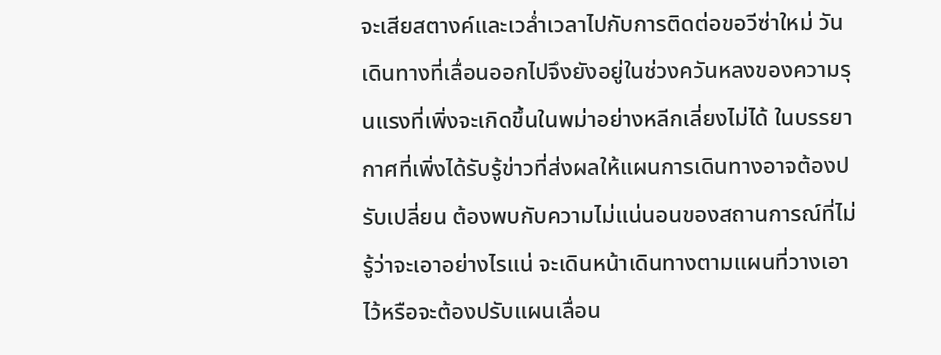จะเสียสตางค์และเวล่ำเวลาไปกับการติดต่อขอวีซ่าใหม่ วันเดินทางที่เลื่อนออกไปจึงยังอยู่ในช่วงควันหลงของความรุนแรงที่เพิ่งจะเกิดขึ้นในพม่าอย่างหลีกเลี่ยงไม่ได้ ในบรรยากาศที่เพิ่งได้รับรู้ข่าวที่ส่งผลให้แผนการเดินทางอาจต้องปรับเปลี่ยน ต้องพบกับความไม่แน่นอนของสถานการณ์ที่ไม่รู้ว่าจะเอาอย่างไรแน่ จะเดินหน้าเดินทางตามแผนที่วางเอาไว้หรือจะต้องปรับแผนเลื่อน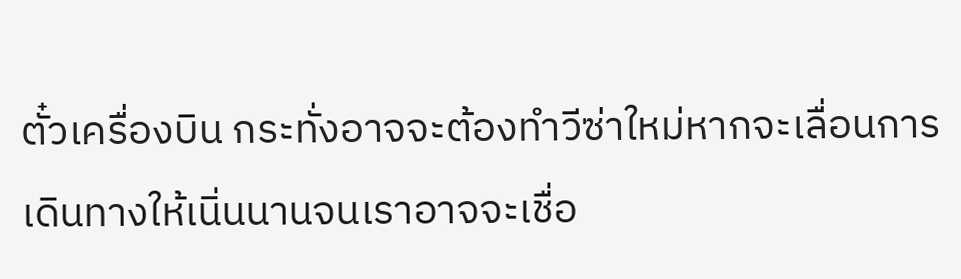ตั๋วเครื่องบิน กระทั่งอาจจะต้องทำวีซ่าใหม่หากจะเลื่อนการเดินทางให้เนิ่นนานจนเราอาจจะเชื่อ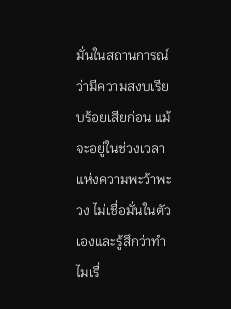มั่นในสถานการณ์ว่ามีความสงบเรียบร้อยเสียก่อน แม้จะอยู่ในช่วงเวลาแห่งความพะว้าพะวง ไม่เชื่อมั่นในตัวเองและรู้สึกว่าทำไมเรื่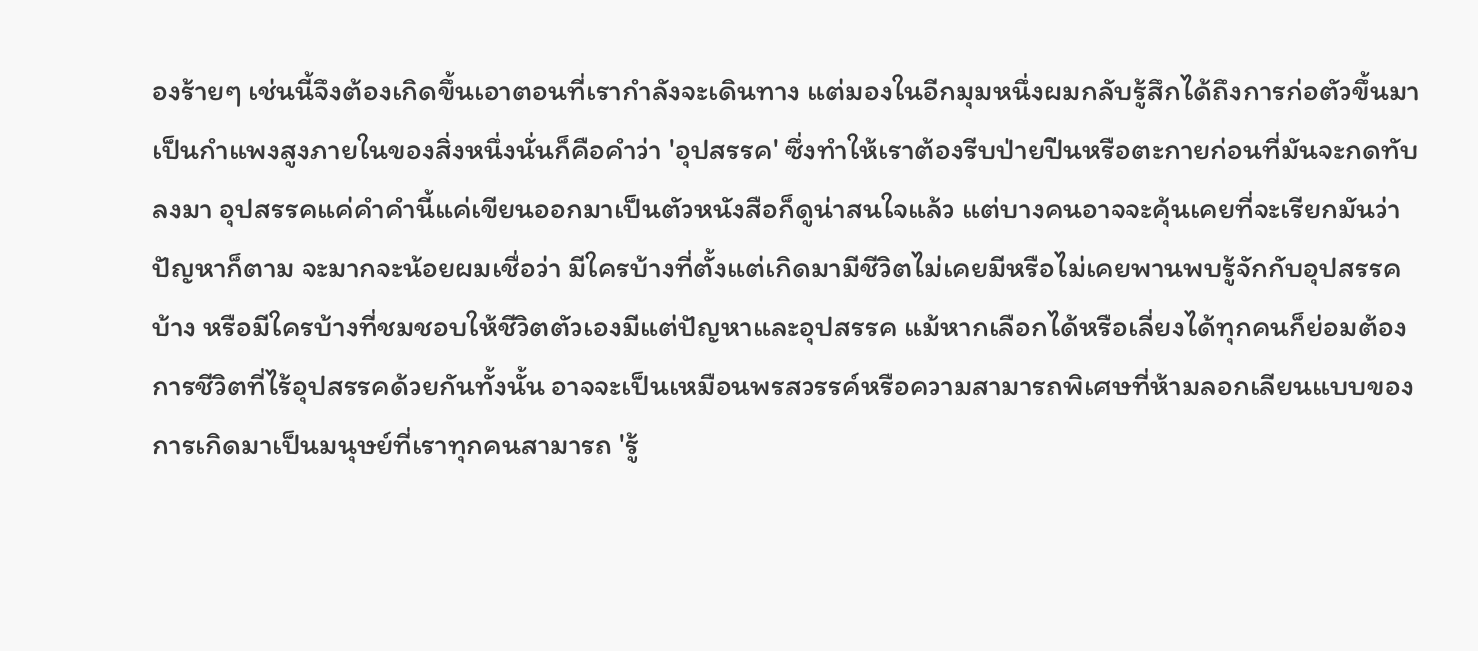องร้ายๆ เช่นนี้จึงต้องเกิดขึ้นเอาตอนที่เรากำลังจะเดินทาง แต่มองในอีกมุมหนึ่งผมกลับรู้สึกได้ถึงการก่อตัวขึ้นมาเป็นกำแพงสูงภายในของสิ่งหนึ่งนั่นก็คือคำว่า 'อุปสรรค' ซึ่งทำให้เราต้องรีบป่ายปีนหรือตะกายก่อนที่มันจะกดทับลงมา อุปสรรคแค่คำคำนี้แค่เขียนออกมาเป็นตัวหนังสือก็ดูน่าสนใจแล้ว แต่บางคนอาจจะคุ้นเคยที่จะเรียกมันว่าปัญหาก็ตาม จะมากจะน้อยผมเชื่อว่า มีใครบ้างที่ตั้งแต่เกิดมามีชีวิตไม่เคยมีหรือไม่เคยพานพบรู้จักกับอุปสรรคบ้าง หรือมีใครบ้างที่ชมชอบให้ชีวิตตัวเองมีแต่ปัญหาและอุปสรรค แม้หากเลือกได้หรือเลี่ยงได้ทุกคนก็ย่อมต้องการชีวิตที่ไร้อุปสรรคด้วยกันทั้งนั้น อาจจะเป็นเหมือนพรสวรรค์หรือความสามารถพิเศษที่ห้ามลอกเลียนแบบของการเกิดมาเป็นมนุษย์ที่เราทุกคนสามารถ 'รู้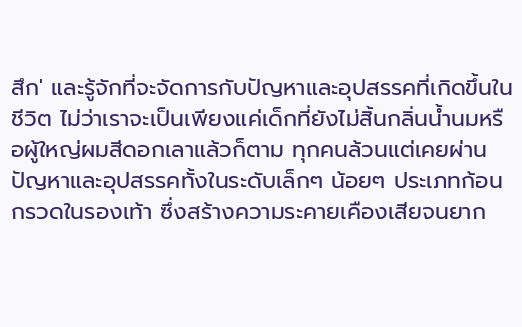สึก' และรู้จักที่จะจัดการกับปัญหาและอุปสรรคที่เกิดขึ้นในชีวิต ไม่ว่าเราจะเป็นเพียงแค่เด็กที่ยังไม่สิ้นกลิ่นน้ำนมหรือผู้ใหญ่ผมสีดอกเลาแล้วก็ตาม ทุกคนล้วนแต่เคยผ่านปัญหาและอุปสรรคทั้งในระดับเล็กๆ น้อยๆ ประเภทก้อนกรวดในรองเท้า ซึ่งสร้างความระคายเคืองเสียจนยาก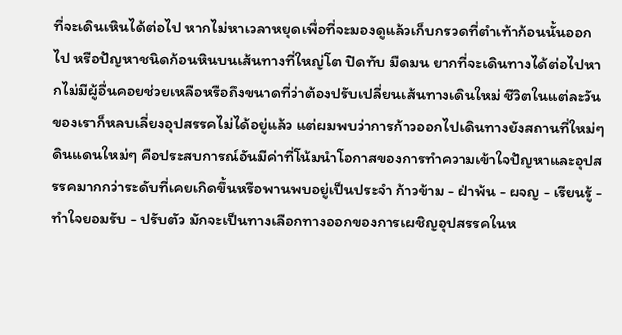ที่จะเดินเหินได้ต่อไป หากไม่หาเวลาหยุดเพื่อที่จะมองดูแล้วเก็บกรวดที่ตำเท้าก้อนนั้นออกไป หรือปัญหาชนิดก้อนหินบนเส้นทางที่ใหญ่โต ปิดทับ มืดมน ยากที่จะเดินทางได้ต่อไปหากไม่มีผู้อื่นคอยช่วยเหลือหรือถึงขนาดที่ว่าต้องปรับเปลี่ยนเส้นทางเดินใหม่ ชีวิตในแต่ละวันของเราก็หลบเลี่ยงอุปสรรคไม่ได้อยู่แล้ว แต่ผมพบว่าการก้าวออกไปเดินทางยังสถานที่ใหม่ๆ ดินแดนใหม่ๆ คือประสบการณ์อันมีค่าที่โน้มนำโอกาสของการทำความเข้าใจปัญหาและอุปสรรคมากกว่าระดับที่เคยเกิดขึ้นหรือพานพบอยู่เป็นประจำ ก้าวข้าม - ฝ่าพ้น - ผจญ - เรียนรู้ - ทำใจยอมรับ - ปรับตัว มักจะเป็นทางเลือกทางออกของการเผชิญอุปสรรคในห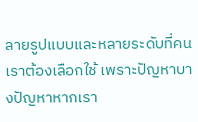ลายรูปแบบและหลายระดับที่คนเราต้องเลือกใช้ เพราะปัญหาบางปัญหาหากเรา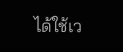ได้ใช้เว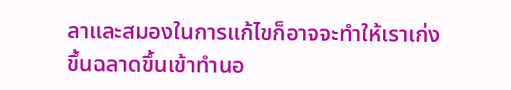ลาและสมองในการแก้ไขก็อาจจะทำให้เราเก่งขึ้นฉลาดขึ้นเข้าทำนอ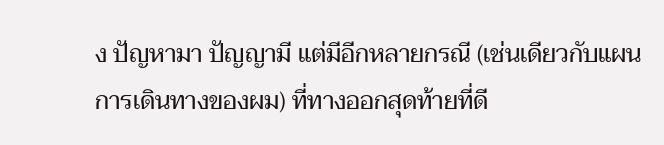ง ปัญหามา ปัญญามี แต่มีอีกหลายกรณี (เช่นเดียวกับแผนการเดินทางของผม) ที่ทางออกสุดท้ายที่ดี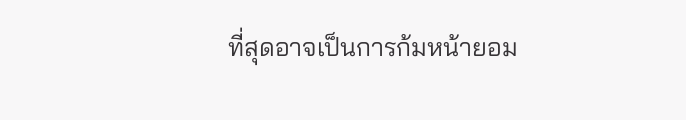ที่สุดอาจเป็นการก้มหน้ายอม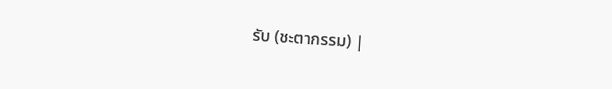รับ (ชะตากรรม) |